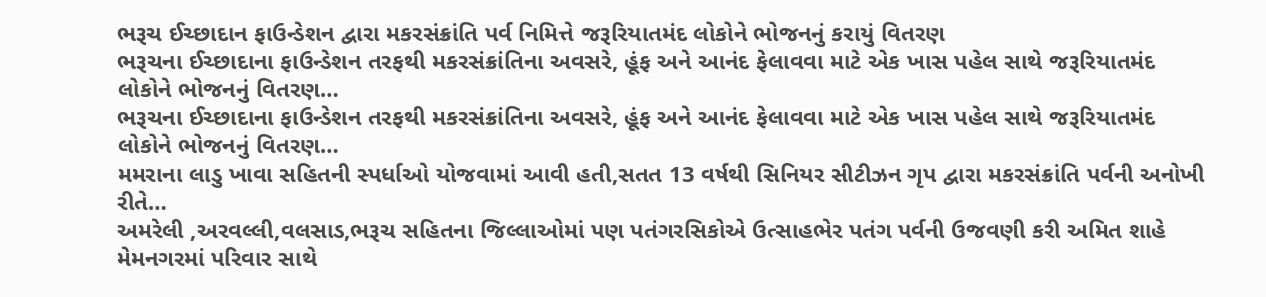ભરૂચ ઈચ્છાદાન ફાઉન્ડેશન દ્વારા મકરસંક્રાંતિ પર્વ નિમિત્તે જરૂરિયાતમંદ લોકોને ભોજનનું કરાયું વિતરણ
ભરૂચના ઈચ્છાદાના ફાઉન્ડેશન તરફથી મકરસંક્રાંતિના અવસરે, હૂંફ અને આનંદ ફેલાવવા માટે એક ખાસ પહેલ સાથે જરૂરિયાતમંદ લોકોને ભોજનનું વિતરણ…
ભરૂચના ઈચ્છાદાના ફાઉન્ડેશન તરફથી મકરસંક્રાંતિના અવસરે, હૂંફ અને આનંદ ફેલાવવા માટે એક ખાસ પહેલ સાથે જરૂરિયાતમંદ લોકોને ભોજનનું વિતરણ…
મમરાના લાડુ ખાવા સહિતની સ્પર્ધાઓ યોજવામાં આવી હતી,સતત 13 વર્ષથી સિનિયર સીટીઝન ગૃપ દ્વારા મકરસંક્રાંતિ પર્વની અનોખી રીતે…
અમરેલી ,અરવલ્લી,વલસાડ,ભરૂચ સહિતના જિલ્લાઓમાં પણ પતંગરસિકોએ ઉત્સાહભેર પતંગ પર્વની ઉજવણી કરી અમિત શાહે મેમનગરમાં પરિવાર સાથે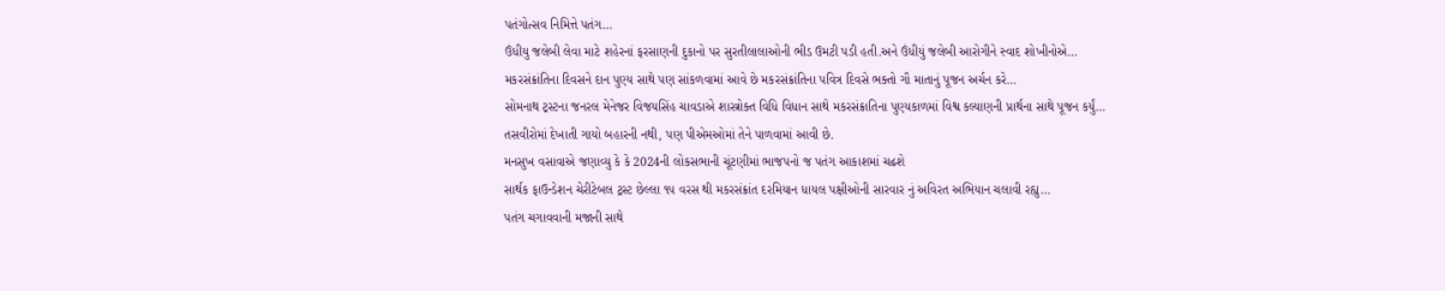પતંગોત્સવ નિમિત્તે પતંગ…
ઉંધીયુ જલેબી લેવા માટે શહેરનાં ફરસાણની દુકાનો પર સુરતીલાલાઓની ભીડ ઉમટી પડી હતી.અને ઉંધીયું જલેબી આરોગીને સ્વાદ શોખીનોએ…
મકરસંક્રાંતિના દિવસને દાન પુણ્ય સાથે પણ સાંકળવામાં આવે છે મકરસંક્રાંતિના પવિત્ર દિવસે ભક્તો ગૌ માતાનું પૂજન અર્ચન કરે…
સોમનાથ ટ્રસ્ટના જનરલ મેનેજર વિજયસિંહ ચાવડાએ શાસ્ત્રોક્ત વિધિ વિધાન સાથે મકરસંક્રાતિના પુણ્યકાળમાં વિશ્વ કલ્યાણની પ્રાર્થના સાથે પૂજન કર્યું…
તસવીરોમાં દેખાતી ગાયો બહારની નથી, પણ પીએમઓમાં તેને પાળવામાં આવી છે.
મનસુખ વસાવાએ જણાવ્યુ કે કે 2024ની લોકસભાની ચૂંટણીમાં ભાજપનો જ પતંગ આકાશમાં ચઢશે
સાર્થક ફાઉન્ડેશન ચેરીટેબલ ટ્રસ્ટ છેલ્લા ૧૫ વરસ થી મકરસંક્રાંત દરમિયાન ધાયલ પક્ષીઓની સારવાર નું અવિરત અભિયાન ચલાવી રહ્યુ…
પતંગ ચગાવવાની મજાની સાથે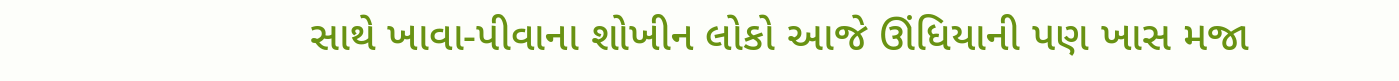સાથે ખાવા-પીવાના શોખીન લોકો આજે ઊંધિયાની પણ ખાસ મજા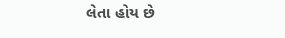લેતા હોય છે